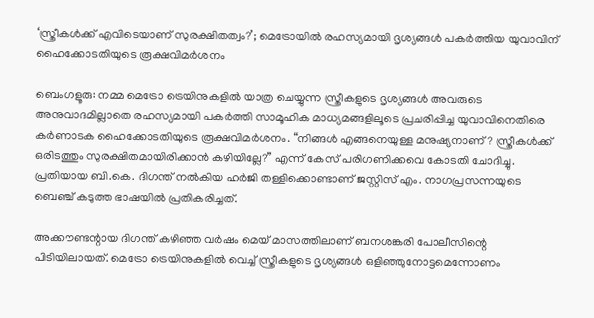‘സ്ത്രീകൾക്ക് എവിടെയാണ് സുരക്ഷിതത്വം?’; മെട്രോയിൽ രഹസ്യമായി ദൃശ്യങ്ങൾ പകർത്തിയ യുവാവിന് ഹൈക്കോടതിയുടെ രൂക്ഷവിമർശനം

ബെംഗളൂരു: നമ്മ മെട്രോ ട്രെയിനുകളിൽ യാത്ര ചെയ്യുന്ന സ്ത്രീകളുടെ ദൃശ്യങ്ങൾ അവരുടെ അനുവാദമില്ലാതെ രഹസ്യമായി പകർത്തി സാമൂഹിക മാധ്യമങ്ങളിലൂടെ പ്രചരിപ്പിച്ച യുവാവിനെതിരെ കർണാടക ഹൈക്കോടതിയുടെ രൂക്ഷവിമർശനം. “നിങ്ങൾ എങ്ങനെയുള്ള മനുഷ്യനാണ്? സ്ത്രീകൾക്ക് ഒരിടത്തും സുരക്ഷിതമായിരിക്കാൻ കഴിയില്ലേ?” എന്ന് കേസ് പരിഗണിക്കവെ കോടതി ചോദിച്ചു. പ്രതിയായ ബി.കെ. ദിഗന്ത് നൽകിയ ഹർജി തള്ളിക്കൊണ്ടാണ് ജസ്റ്റിസ് എം. നാഗപ്രസന്നയുടെ ബെഞ്ച് കടുത്ത ഭാഷയിൽ പ്രതികരിച്ചത്.

അക്കൗണ്ടന്റായ ദിഗന്ത് കഴിഞ്ഞ വർഷം മെയ് മാസത്തിലാണ് ബനശങ്കരി പോലീസിന്റെ പിടിയിലായത്. മെട്രോ ട്രെയിനുകളിൽ വെച്ച് സ്ത്രീകളുടെ ദൃശ്യങ്ങൾ ഒളിഞ്ഞുനോട്ടമെന്നോണം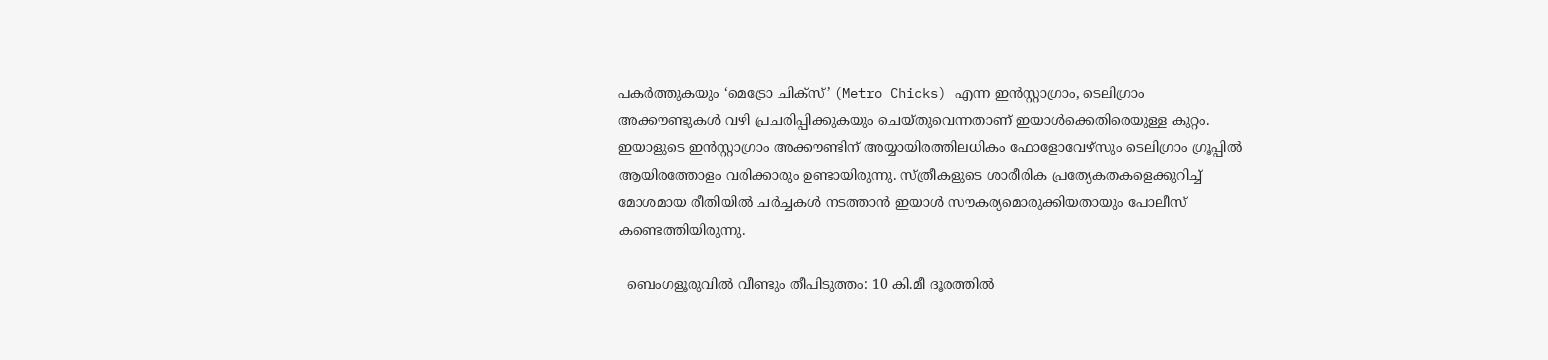പകർത്തുകയും ‘മെട്രോ ചിക്സ്’ (Metro Chicks) എന്ന ഇൻസ്റ്റാഗ്രാം, ടെലിഗ്രാം അക്കൗണ്ടുകൾ വഴി പ്രചരിപ്പിക്കുകയും ചെയ്തുവെന്നതാണ് ഇയാൾക്കെതിരെയുള്ള കുറ്റം. ഇയാളുടെ ഇൻസ്റ്റാഗ്രാം അക്കൗണ്ടിന് അയ്യായിരത്തിലധികം ഫോളോവേഴ്‌സും ടെലിഗ്രാം ഗ്രൂപ്പിൽ ആയിരത്തോളം വരിക്കാരും ഉണ്ടായിരുന്നു. സ്ത്രീകളുടെ ശാരീരിക പ്രത്യേകതകളെക്കുറിച്ച് മോശമായ രീതിയിൽ ചർച്ചകൾ നടത്താൻ ഇയാൾ സൗകര്യമൊരുക്കിയതായും പോലീസ് കണ്ടെത്തിയിരുന്നു.

  ബെംഗളൂരുവിൽ വീണ്ടും തീപിടുത്തം: 10 കി.മീ ദൂരത്തിൽ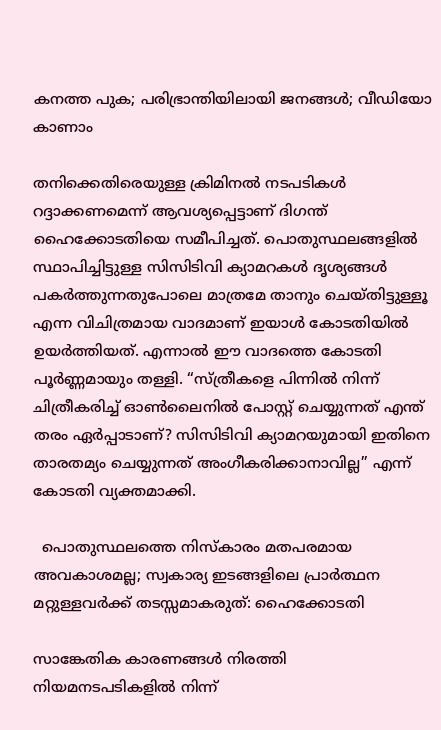കനത്ത പുക; പരിഭ്രാന്തിയിലായി ജനങ്ങൾ; വീഡിയോ കാണാം

തനിക്കെതിരെയുള്ള ക്രിമിനൽ നടപടികൾ റദ്ദാക്കണമെന്ന് ആവശ്യപ്പെട്ടാണ് ദിഗന്ത് ഹൈക്കോടതിയെ സമീപിച്ചത്. പൊതുസ്ഥലങ്ങളിൽ സ്ഥാപിച്ചിട്ടുള്ള സിസിടിവി ക്യാമറകൾ ദൃശ്യങ്ങൾ പകർത്തുന്നതുപോലെ മാത്രമേ താനും ചെയ്തിട്ടുള്ളൂ എന്ന വിചിത്രമായ വാദമാണ് ഇയാൾ കോടതിയിൽ ഉയർത്തിയത്. എന്നാൽ ഈ വാദത്തെ കോടതി പൂർണ്ണമായും തള്ളി. “സ്ത്രീകളെ പിന്നിൽ നിന്ന് ചിത്രീകരിച്ച് ഓൺലൈനിൽ പോസ്റ്റ് ചെയ്യുന്നത് എന്ത് തരം ഏർപ്പാടാണ്? സിസിടിവി ക്യാമറയുമായി ഇതിനെ താരതമ്യം ചെയ്യുന്നത് അംഗീകരിക്കാനാവില്ല” എന്ന് കോടതി വ്യക്തമാക്കി.

  പൊതുസ്ഥലത്തെ നിസ്കാരം മതപരമായ അവകാശമല്ല; സ്വകാര്യ ഇടങ്ങളിലെ പ്രാർത്ഥന മറ്റുള്ളവർക്ക് തടസ്സമാകരുത്: ഹൈക്കോടതി

സാങ്കേതിക കാരണങ്ങൾ നിരത്തി നിയമനടപടികളിൽ നിന്ന്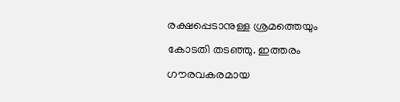രക്ഷപ്പെടാനുള്ള ശ്രമത്തെയും കോടതി തടഞ്ഞു. ഇത്തരം ഗൗരവകരമായ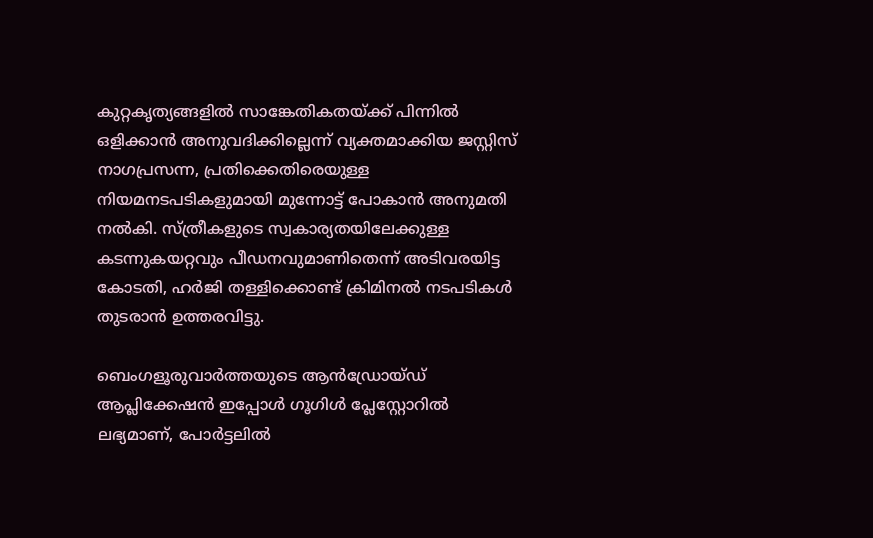കുറ്റകൃത്യങ്ങളിൽ സാങ്കേതികതയ്ക്ക് പിന്നിൽ ഒളിക്കാൻ അനുവദിക്കില്ലെന്ന് വ്യക്തമാക്കിയ ജസ്റ്റിസ് നാഗപ്രസന്ന, പ്രതിക്കെതിരെയുള്ള നിയമനടപടികളുമായി മുന്നോട്ട് പോകാൻ അനുമതി നൽകി. സ്ത്രീകളുടെ സ്വകാര്യതയിലേക്കുള്ള കടന്നുകയറ്റവും പീഡനവുമാണിതെന്ന് അടിവരയിട്ട കോടതി, ഹർജി തള്ളിക്കൊണ്ട് ക്രിമിനൽ നടപടികൾ തുടരാൻ ഉത്തരവിട്ടു.

ബെംഗളൂരുവാർത്തയുടെ ആൻഡ്രോയ്ഡ് ആപ്ലിക്കേഷൻ ഇപ്പോൾ ഗൂഗിൾ പ്ലേസ്റ്റോറിൽ ലഭ്യമാണ്, പോർട്ടലിൽ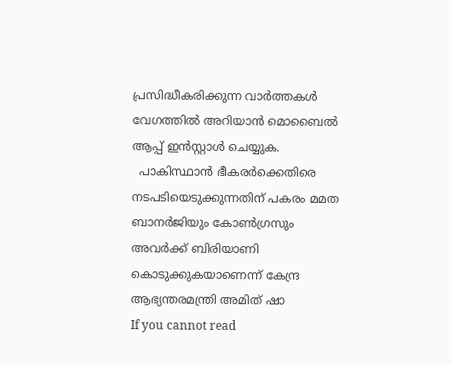പ്രസിദ്ധീകരിക്കുന്ന വാർത്തകൾ വേഗത്തിൽ അറിയാൻ മൊബൈൽ ആപ്പ് ഇൻസ്റ്റാൾ ചെയ്യുക.
  പാകിസ്ഥാൻ ഭീകരർക്കെതിരെ നടപടിയെടുക്കുന്നതിന് പകരം മമത ബാനർജിയും കോൺഗ്രസും അവർക്ക് ബിരിയാണി കൊടുക്കുകയാണെന്ന് കേന്ദ്ര ആഭ്യന്തരമന്ത്രി അമിത് ഷാ
If you cannot read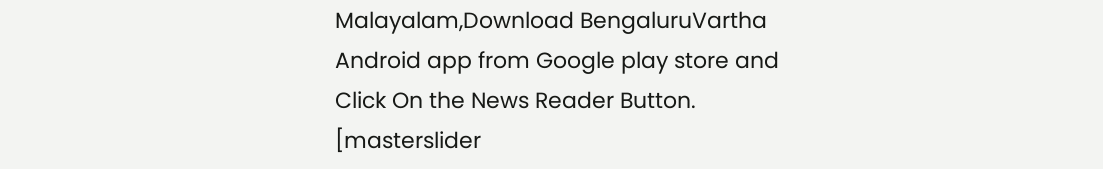Malayalam,Download BengaluruVartha Android app from Google play store and Click On the News Reader Button. [masterslider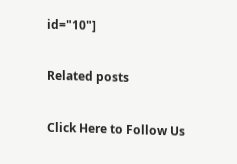id="10"]

Related posts

Click Here to Follow Us